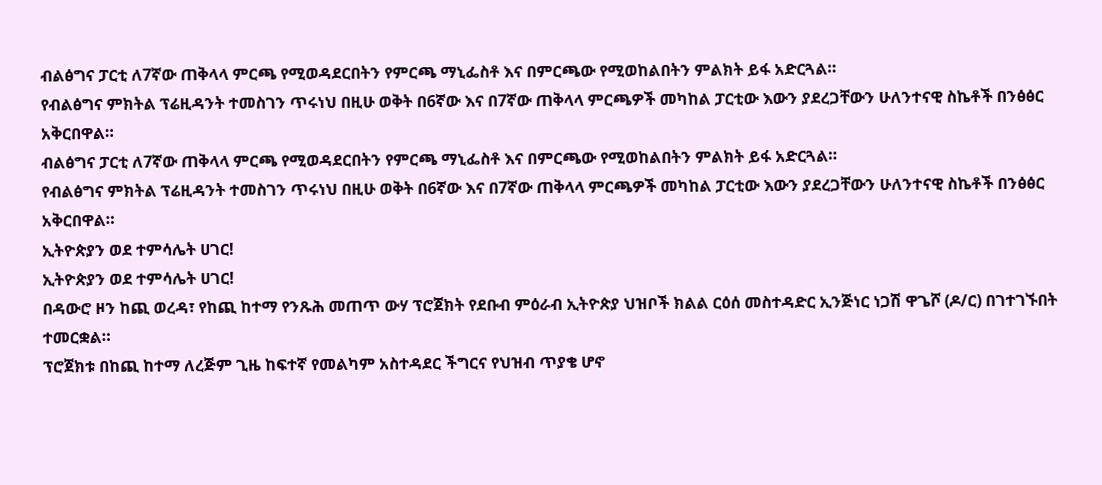ብልፅግና ፓርቲ ለ7ኛው ጠቅላላ ምርጫ የሚወዳደርበትን የምርጫ ማኒፌስቶ እና በምርጫው የሚወከልበትን ምልክት ይፋ አድርጓል።
የብልፅግና ምክትል ፕሬዚዳንት ተመስገን ጥሩነህ በዚሁ ወቅት በ6ኛው እና በ7ኛው ጠቅላላ ምርጫዎች መካከል ፓርቲው እውን ያደረጋቸውን ሁለንተናዊ ስኬቶች በንፅፅር አቅርበዋል።
ብልፅግና ፓርቲ ለ7ኛው ጠቅላላ ምርጫ የሚወዳደርበትን የምርጫ ማኒፌስቶ እና በምርጫው የሚወከልበትን ምልክት ይፋ አድርጓል።
የብልፅግና ምክትል ፕሬዚዳንት ተመስገን ጥሩነህ በዚሁ ወቅት በ6ኛው እና በ7ኛው ጠቅላላ ምርጫዎች መካከል ፓርቲው እውን ያደረጋቸውን ሁለንተናዊ ስኬቶች በንፅፅር አቅርበዋል።
ኢትዮጵያን ወደ ተምሳሌት ሀገር!
ኢትዮጵያን ወደ ተምሳሌት ሀገር!
በዳውሮ ዞን ከጪ ወረዳ፣ የከጪ ከተማ የንጹሕ መጠጥ ውሃ ፕሮጀክት የደቡብ ምዕራብ ኢትዮጵያ ህዝቦች ክልል ርዕሰ መስተዳድር ኢንጅነር ነጋሽ ዋጌሾ (ዶ/ር) በገተገኙበት ተመርቋል።
ፕሮጀክቱ በከጪ ከተማ ለረጅም ጊዜ ከፍተኛ የመልካም አስተዳደር ችግርና የህዝብ ጥያቄ ሆኖ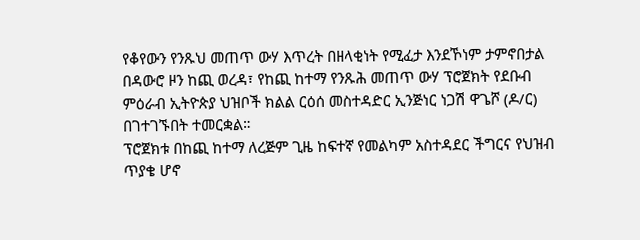የቆየውን የንጹህ መጠጥ ውሃ እጥረት በዘላቂነት የሚፈታ እንደኾነም ታምኖበታል
በዳውሮ ዞን ከጪ ወረዳ፣ የከጪ ከተማ የንጹሕ መጠጥ ውሃ ፕሮጀክት የደቡብ ምዕራብ ኢትዮጵያ ህዝቦች ክልል ርዕሰ መስተዳድር ኢንጅነር ነጋሽ ዋጌሾ (ዶ/ር) በገተገኙበት ተመርቋል።
ፕሮጀክቱ በከጪ ከተማ ለረጅም ጊዜ ከፍተኛ የመልካም አስተዳደር ችግርና የህዝብ ጥያቄ ሆኖ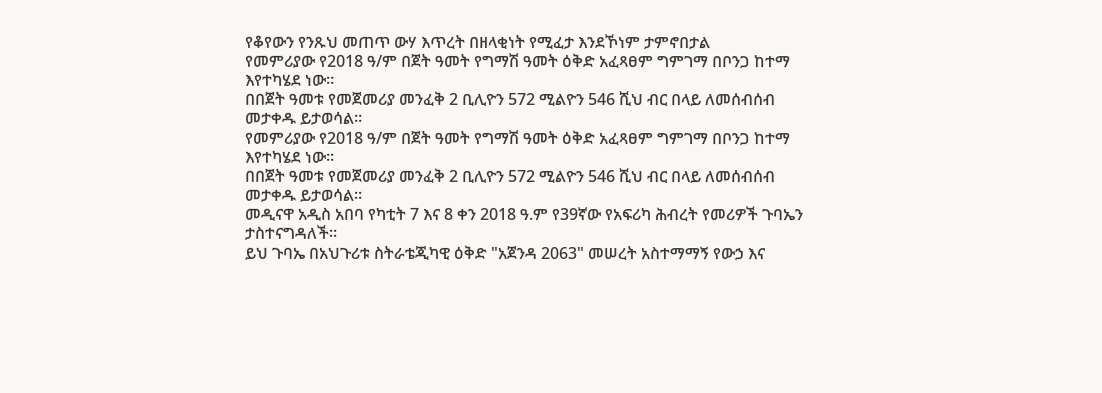የቆየውን የንጹህ መጠጥ ውሃ እጥረት በዘላቂነት የሚፈታ እንደኾነም ታምኖበታል
የመምሪያው የ2018 ዓ/ም በጀት ዓመት የግማሽ ዓመት ዕቅድ አፈጻፀም ግምገማ በቦንጋ ከተማ እየተካሄደ ነው።
በበጀት ዓመቱ የመጀመሪያ መንፈቅ 2 ቢሊዮን 572 ሚልዮን 546 ሺህ ብር በላይ ለመሰብሰብ መታቀዱ ይታወሳል።
የመምሪያው የ2018 ዓ/ም በጀት ዓመት የግማሽ ዓመት ዕቅድ አፈጻፀም ግምገማ በቦንጋ ከተማ እየተካሄደ ነው።
በበጀት ዓመቱ የመጀመሪያ መንፈቅ 2 ቢሊዮን 572 ሚልዮን 546 ሺህ ብር በላይ ለመሰብሰብ መታቀዱ ይታወሳል።
መዲናዋ አዲስ አበባ የካቲት 7 እና 8 ቀን 2018 ዓ.ም የ39ኛው የአፍሪካ ሕብረት የመሪዎች ጉባኤን ታስተናግዳለች።
ይህ ጉባኤ በአህጉሪቱ ስትራቴጂካዊ ዕቅድ "አጀንዳ 2063" መሠረት አስተማማኝ የውኃ እና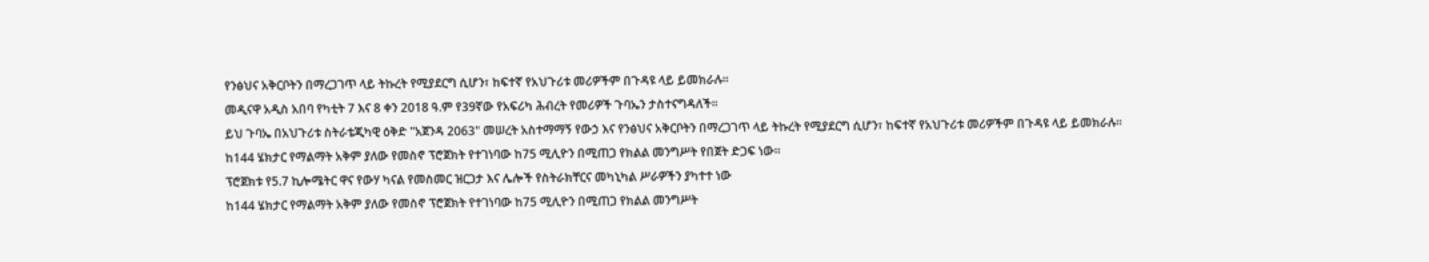የንፅህና አቅርቦትን በማረጋገጥ ላይ ትኩረት የሚያደርግ ሲሆን፣ ከፍተኛ የአህጉሪቱ መሪዎችም በጉዳዩ ላይ ይመክራሉ።
መዲናዋ አዲስ አበባ የካቲት 7 እና 8 ቀን 2018 ዓ.ም የ39ኛው የአፍሪካ ሕብረት የመሪዎች ጉባኤን ታስተናግዳለች።
ይህ ጉባኤ በአህጉሪቱ ስትራቴጂካዊ ዕቅድ "አጀንዳ 2063" መሠረት አስተማማኝ የውኃ እና የንፅህና አቅርቦትን በማረጋገጥ ላይ ትኩረት የሚያደርግ ሲሆን፣ ከፍተኛ የአህጉሪቱ መሪዎችም በጉዳዩ ላይ ይመክራሉ።
ከ144 ሄክታር የማልማት አቅም ያለው የመስኖ ፕሮጀክት የተገነባው ከ75 ሚሊዮን በሚጠጋ የክልል መንግሥት የበጀት ድጋፍ ነው።
ፕሮጀክቱ የ5.7 ኪሎሜትር ዋና የውሃ ካናል የመስመር ዝርጋታ እና ሌሎች የስትራክቸርና መካኒካል ሥራዎችን ያካተተ ነው
ከ144 ሄክታር የማልማት አቅም ያለው የመስኖ ፕሮጀክት የተገነባው ከ75 ሚሊዮን በሚጠጋ የክልል መንግሥት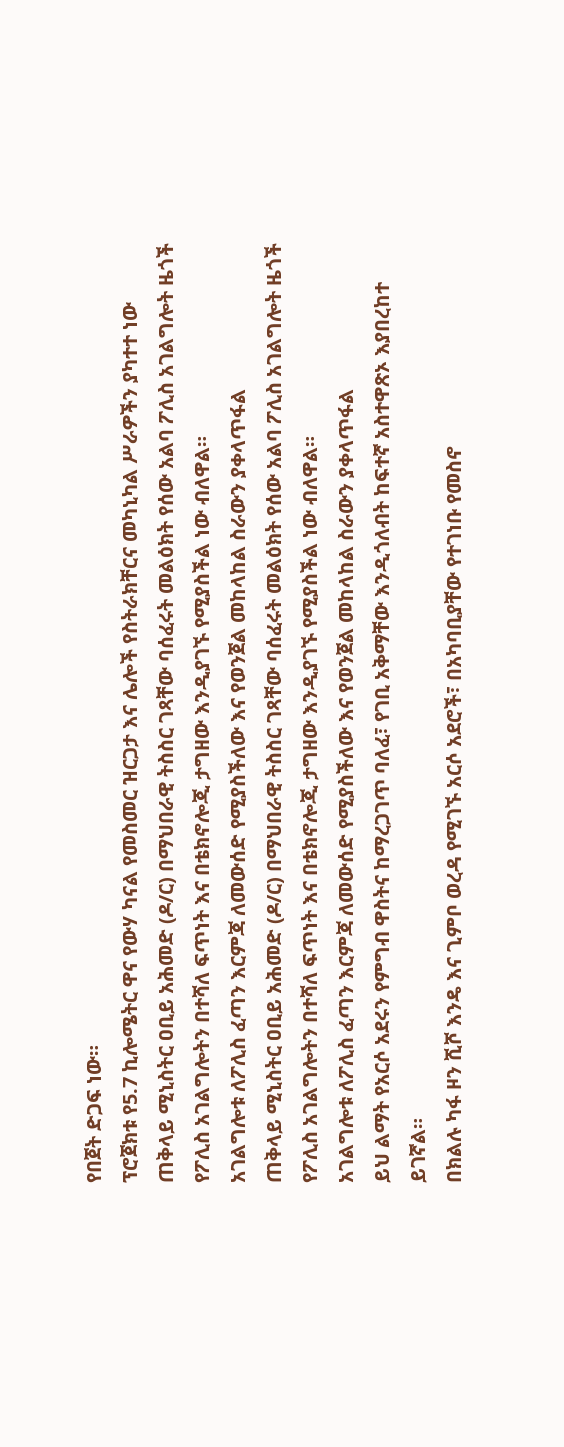የበጀት ድጋፍ ነው።
ፕሮጀክቱ የ5.7 ኪሎሜትር ዋና የውሃ ካናል የመስመር ዝርጋታ እና ሌሎች የስትራክቸርና መካኒካል ሥራዎችን ያካተተ ነው
ጠቅላይ ሚኒስትር ዐቢይ አሕመድ (ዶ/ር) በማህበራዊ ትስስር ገጻቸው ባሰፈሩት መልዕክት የሰው አልባ ፖሊስ አገልግሎት ዜጎች የፖሊስ አገልግሎትን በተሻለ ፍጥነት እና በቴክኖሎጂ ታግዘው እንዲያገኙ የሚያስችል ነው ብለዋል።
አገልግሎቱ ለፖሊስ ፈጣን እርምጃ ለመውሰድ የሚያስችለው እና የወንጀል መከላከል ስራውን ያቀላጥፋል
ጠቅላይ ሚኒስትር ዐቢይ አሕመድ (ዶ/ር) በማህበራዊ ትስስር ገጻቸው ባሰፈሩት መልዕክት የሰው አልባ ፖሊስ አገልግሎት ዜጎች የፖሊስ አገልግሎትን በተሻለ ፍጥነት እና በቴክኖሎጂ ታግዘው እንዲያገኙ የሚያስችል ነው ብለዋል።
አገልግሎቱ ለፖሊስ ፈጣን እርምጃ ለመውሰድ የሚያስችለው እና የወንጀል መከላከል ስራውን ያቀላጥፋል
ይህ ልማት የአርሶ አደሩን የምግብ ዋስትና ከማረጋገጥ ባለፈ፣ የገቢ አቅማቸው እንዲጎለብት ከፍተኛ አስተዋጽኦ እያበረከተ ይገኛል።
በክልሉ ካፋ ዞን ሺሾ እንዴ እና ጊምቦ ወረዳ የሚገኙ አርሶ አደሮች፣ በአካባቢያቸው የተገነቡ የመስኖ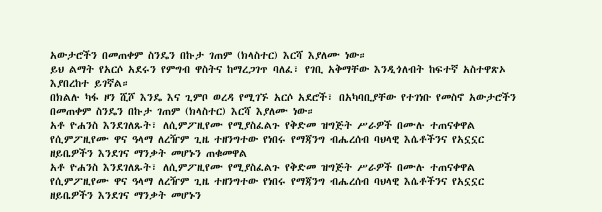አውታሮችን በመጠቀም ስንዴን በኩታ ገጠም (ክላስተር) እርሻ እያለሙ ነው።
ይህ ልማት የአርሶ አደሩን የምግብ ዋስትና ከማረጋገጥ ባለፈ፣ የገቢ አቅማቸው እንዲጎለብት ከፍተኛ አስተዋጽኦ እያበረከተ ይገኛል።
በክልሉ ካፋ ዞን ሺሾ እንዴ እና ጊምቦ ወረዳ የሚገኙ አርሶ አደሮች፣ በአካባቢያቸው የተገነቡ የመስኖ አውታሮችን በመጠቀም ስንዴን በኩታ ገጠም (ክላስተር) እርሻ እያለሙ ነው።
አቶ ዮሐንስ እንደገለጹት፣ ለሲምፖዚየሙ የሚያስፈልጉ የቅድመ ዝግጅት ሥራዎች በሙሉ ተጠናቀዋል
የሲምፖዚየሙ ዋና ዓላማ ለረዥም ጊዜ ተዘንግተው የነበሩ የማጃንግ ብሔረሰብ ባህላዊ እሴቶችንና የአኗኗር ዘይቤዎችን እንደገና ማንቃት መሆኑን ጠቁመዋል
አቶ ዮሐንስ እንደገለጹት፣ ለሲምፖዚየሙ የሚያስፈልጉ የቅድመ ዝግጅት ሥራዎች በሙሉ ተጠናቀዋል
የሲምፖዚየሙ ዋና ዓላማ ለረዥም ጊዜ ተዘንግተው የነበሩ የማጃንግ ብሔረሰብ ባህላዊ እሴቶችንና የአኗኗር ዘይቤዎችን እንደገና ማንቃት መሆኑን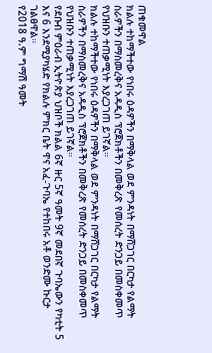ጠቁመዋል
ክልሉ ተከማችተው የነበሩ ዕዳዎችን በማቅላል ወደ ምንዳነት በማሸጋገር በርካታ የልማት ስራዎችን በማስመረቅና አዳዲስ ፕሮጀክቶችን በመቅረጽ የመሰረት ድንጋይ በመስቀመጥ የህዝቡን ተጠቃሚነት እያረጋገጠ ይገኛል።
ክልሉ ተከማችተው የነበሩ ዕዳዎችን በማቅላል ወደ ምንዳነት በማሸጋገር በርካታ የልማት ስራዎችን በማስመረቅና አዳዲስ ፕሮጀክቶችን በመቅረጽ የመሰረት ድንጋይ በመስቀመጥ የህዝቡን ተጠቃሚነት እያረጋገጠ ይገኛል።
የደቡብ ምዕራብ ኢትዮጵያ ህዝቦች ክልል 6ኛ ዙር 5ኛ ዓመት 9ኛ መደበኛ ጉባኤውን የካቲት 5 እና 6 እንደሚያካሄድ የክልሉ ምክር ቤት ዋና አፈ-ጉባኤ የተከበሩ አቶ ወንድሙ ኩርታ ገልፀዋል።
የ2018 ዓ.ም ግማሽ ዓመት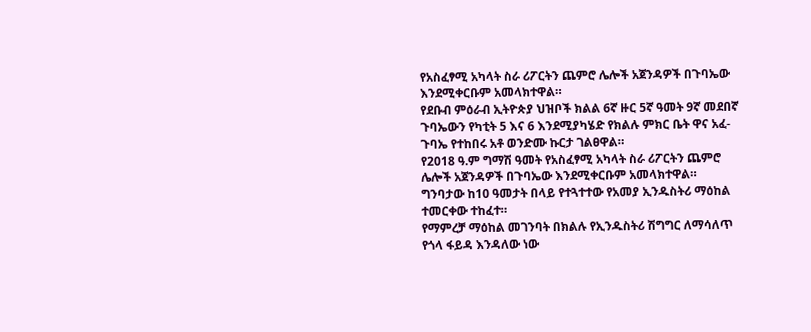የአስፈፃሚ አካላት ስራ ሪፖርትን ጨምሮ ሌሎች አጀንዳዎች በጉባኤው እንደሚቀርቡም አመላክተዋል።
የደቡብ ምዕራብ ኢትዮጵያ ህዝቦች ክልል 6ኛ ዙር 5ኛ ዓመት 9ኛ መደበኛ ጉባኤውን የካቲት 5 እና 6 እንደሚያካሄድ የክልሉ ምክር ቤት ዋና አፈ-ጉባኤ የተከበሩ አቶ ወንድሙ ኩርታ ገልፀዋል።
የ2018 ዓ.ም ግማሽ ዓመት የአስፈፃሚ አካላት ስራ ሪፖርትን ጨምሮ ሌሎች አጀንዳዎች በጉባኤው እንደሚቀርቡም አመላክተዋል።
ግንባታው ከ10 ዓመታት በላይ የተጓተተው የአመያ ኢንዱስትሪ ማዕከል ተመርቀው ተከፈተ።
የማምረቻ ማዕከል መገንባት በክልሉ የኢንዱስትሪ ሽግግር ለማሳለጥ የጎላ ፋይዳ እንዳለው ነው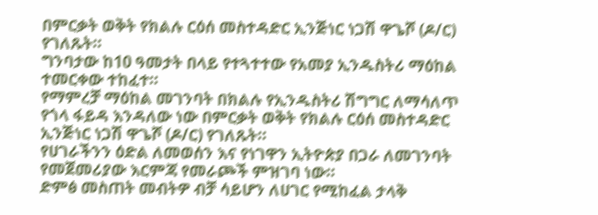በምርቃት ወቅት የክልሉ ርዕሰ መስተዳድር ኢንጅነር ነጋሽ ዋጌሾ (ዶ/ር) የገለጹት።
ግንባታው ከ10 ዓመታት በላይ የተጓተተው የአመያ ኢንዱስትሪ ማዕከል ተመርቀው ተከፈተ።
የማምረቻ ማዕከል መገንባት በክልሉ የኢንዱስትሪ ሽግግር ለማሳለጥ የጎላ ፋይዳ እንዳለው ነው በምርቃት ወቅት የክልሉ ርዕሰ መስተዳድር ኢንጅነር ነጋሽ ዋጌሾ (ዶ/ር) የገለጹት።
የሀገራችንን ዕድል ለመወሰን እና የነገዋን ኢትዮጵያ በጋራ ለመገንባት የመጀመሪያው እርምጃ የመራጮች ምዝገባ ነው።
ድምፅ መስጠት መብትዎ ብቻ ሳይሆን ለሀገር የሚከፈል ታላቅ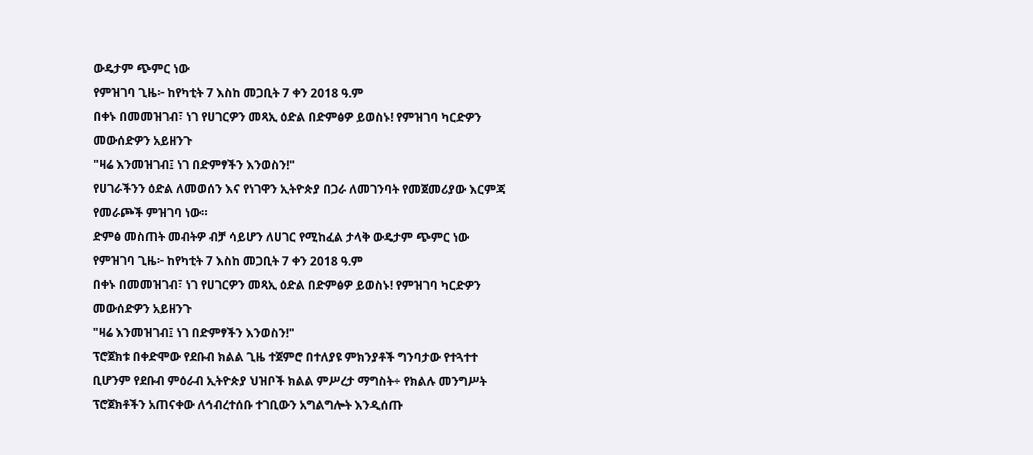ውዴታም ጭምር ነው
የምዝገባ ጊዜ፦ ከየካቲት 7 እስከ መጋቢት 7 ቀን 2018 ዓ.ም
በቀኑ በመመዝገብ፣ ነገ የሀገርዎን መጻኢ ዕድል በድምፅዎ ይወስኑ! የምዝገባ ካርድዎን መውሰድዎን አይዘንጉ
"ዛሬ እንመዝገብ፤ ነገ በድምፃችን እንወስን!"
የሀገራችንን ዕድል ለመወሰን እና የነገዋን ኢትዮጵያ በጋራ ለመገንባት የመጀመሪያው እርምጃ የመራጮች ምዝገባ ነው።
ድምፅ መስጠት መብትዎ ብቻ ሳይሆን ለሀገር የሚከፈል ታላቅ ውዴታም ጭምር ነው
የምዝገባ ጊዜ፦ ከየካቲት 7 እስከ መጋቢት 7 ቀን 2018 ዓ.ም
በቀኑ በመመዝገብ፣ ነገ የሀገርዎን መጻኢ ዕድል በድምፅዎ ይወስኑ! የምዝገባ ካርድዎን መውሰድዎን አይዘንጉ
"ዛሬ እንመዝገብ፤ ነገ በድምፃችን እንወስን!"
ፕሮጀክቱ በቀድሞው የደቡብ ክልል ጊዜ ተጀምሮ በተለያዩ ምክንያቶች ግንባታው የተጓተተ ቢሆንም የደቡብ ምዕራብ ኢትዮጵያ ህዝቦች ክልል ምሥረታ ማግስት÷ የክልሉ መንግሥት ፕሮጀክቶችን አጠናቀው ለኅብረተሰቡ ተገቢውን አግልግሎት እንዲሰጡ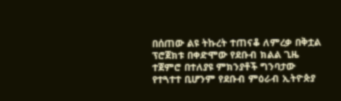በሰጠው ልዩ ትኩረት ተጠናቆ ለምረቃ በቅቷል
ፕሮጀክቱ በቀድሞው የደቡብ ክልል ጊዜ ተጀምሮ በተለያዩ ምክንያቶች ግንባታው የተጓተተ ቢሆንም የደቡብ ምዕራብ ኢትዮጵያ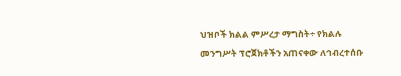ህዝቦች ክልል ምሥረታ ማግስት÷ የክልሉ መንግሥት ፕሮጀክቶችን አጠናቀው ለኅብረተሰቡ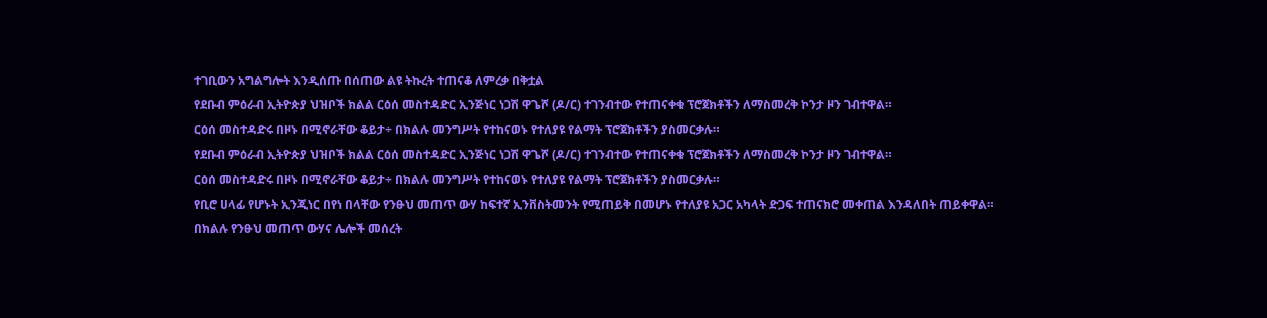ተገቢውን አግልግሎት እንዲሰጡ በሰጠው ልዩ ትኩረት ተጠናቆ ለምረቃ በቅቷል
የደቡብ ምዕራብ ኢትዮጵያ ህዝቦች ክልል ርዕሰ መስተዳድር ኢንጅነር ነጋሽ ዋጌሾ (ዶ/ር) ተገንብተው የተጠናቀቁ ፕሮጀክቶችን ለማስመረቅ ኮንታ ዞን ገብተዋል።
ርዕሰ መስተዳድሩ በዞኑ በሚኖራቸው ቆይታ÷ በክልሉ መንግሥት የተከናወኑ የተለያዩ የልማት ፕሮጀክቶችን ያስመርቃሉ።
የደቡብ ምዕራብ ኢትዮጵያ ህዝቦች ክልል ርዕሰ መስተዳድር ኢንጅነር ነጋሽ ዋጌሾ (ዶ/ር) ተገንብተው የተጠናቀቁ ፕሮጀክቶችን ለማስመረቅ ኮንታ ዞን ገብተዋል።
ርዕሰ መስተዳድሩ በዞኑ በሚኖራቸው ቆይታ÷ በክልሉ መንግሥት የተከናወኑ የተለያዩ የልማት ፕሮጀክቶችን ያስመርቃሉ።
የቢሮ ሀላፊ የሆኑት ኢንጂነር በየነ በላቸው የንፁህ መጠጥ ውሃ ከፍተኛ ኢንቨስትመንት የሚጠይቅ በመሆኑ የተለያዩ አጋር አካላት ድጋፍ ተጠናክሮ መቀጠል እንዳለበት ጠይቀዋል።
በክልሉ የንፁህ መጠጥ ውሃና ሌሎች መሰረት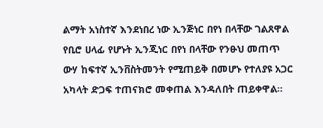ልማት አነስተኛ እንደነበረ ነው ኢንጅነር በየነ በላቸው ገልጸዋል
የቢሮ ሀላፊ የሆኑት ኢንጂነር በየነ በላቸው የንፁህ መጠጥ ውሃ ከፍተኛ ኢንቨስትመንት የሚጠይቅ በመሆኑ የተለያዩ አጋር አካላት ድጋፍ ተጠናክሮ መቀጠል እንዳለበት ጠይቀዋል።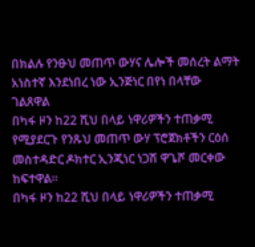በክልሉ የንፁህ መጠጥ ውሃና ሌሎች መሰረት ልማት አነስተኛ እንደነበረ ነው ኢንጅነር በየነ በላቸው ገልጸዋል
በካፋ ዞን ከ22 ሺህ በላይ ነዋሪዎችን ተጠቃሚ የሚያደርጉ የንጹህ መጠጥ ውሃ ፕሮጀክቶችን ርዕሰ መስተዳድር ዶክተር ኢንጂነር ነጋሽ ዋጌሾ መርቀው ከፍተዋል።
በካፋ ዞን ከ22 ሺህ በላይ ነዋሪዎችን ተጠቃሚ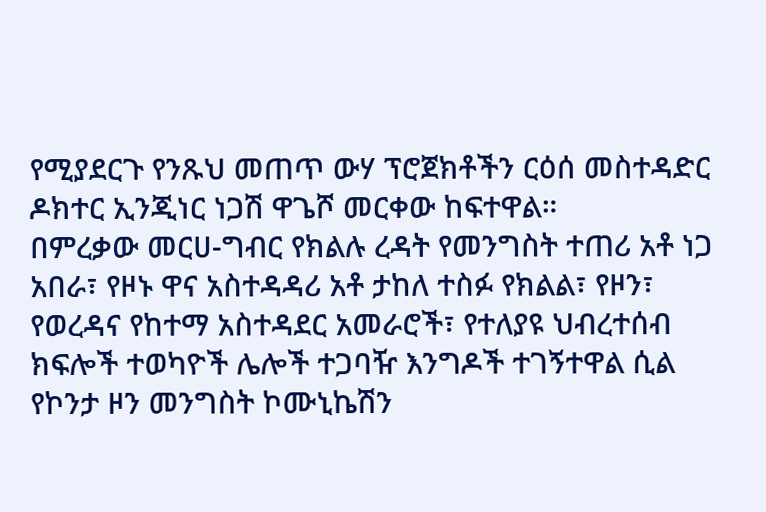የሚያደርጉ የንጹህ መጠጥ ውሃ ፕሮጀክቶችን ርዕሰ መስተዳድር ዶክተር ኢንጂነር ነጋሽ ዋጌሾ መርቀው ከፍተዋል።
በምረቃው መርሀ-ግብር የክልሉ ረዳት የመንግስት ተጠሪ አቶ ነጋ አበራ፣ የዞኑ ዋና አስተዳዳሪ አቶ ታከለ ተስፉ የክልል፣ የዞን፣ የወረዳና የከተማ አስተዳደር አመራሮች፣ የተለያዩ ህብረተሰብ ክፍሎች ተወካዮች ሌሎች ተጋባዥ እንግዶች ተገኝተዋል ሲል የኮንታ ዞን መንግስት ኮሙኒኬሽን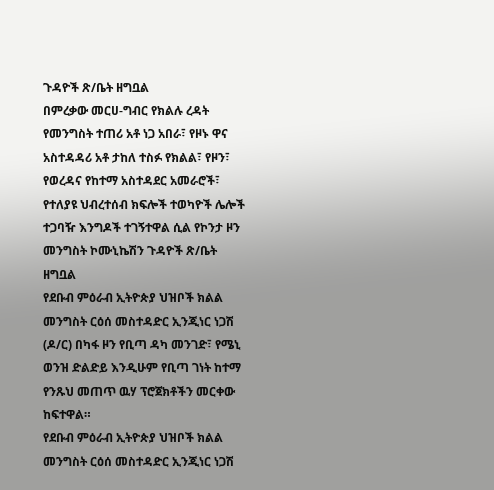ጉዳዮች ጽ/ቤት ዘግቧል
በምረቃው መርሀ-ግብር የክልሉ ረዳት የመንግስት ተጠሪ አቶ ነጋ አበራ፣ የዞኑ ዋና አስተዳዳሪ አቶ ታከለ ተስፉ የክልል፣ የዞን፣ የወረዳና የከተማ አስተዳደር አመራሮች፣ የተለያዩ ህብረተሰብ ክፍሎች ተወካዮች ሌሎች ተጋባዥ እንግዶች ተገኝተዋል ሲል የኮንታ ዞን መንግስት ኮሙኒኬሽን ጉዳዮች ጽ/ቤት ዘግቧል
የደቡብ ምዕራብ ኢትዮጵያ ህዝቦች ክልል መንግስት ርዕሰ መስተዳድር ኢንጂነር ነጋሽ (ዶ/ር) በካፋ ዞን የቢጣ ዳካ መንገድ፣ የሜኒ ወንዝ ድልድይ እንዲሁም የቢጣ ገነት ከተማ የንጹህ መጠጥ ዉሃ ፕሮጀክቶችን መርቀው ከፍተዋል።
የደቡብ ምዕራብ ኢትዮጵያ ህዝቦች ክልል መንግስት ርዕሰ መስተዳድር ኢንጂነር ነጋሽ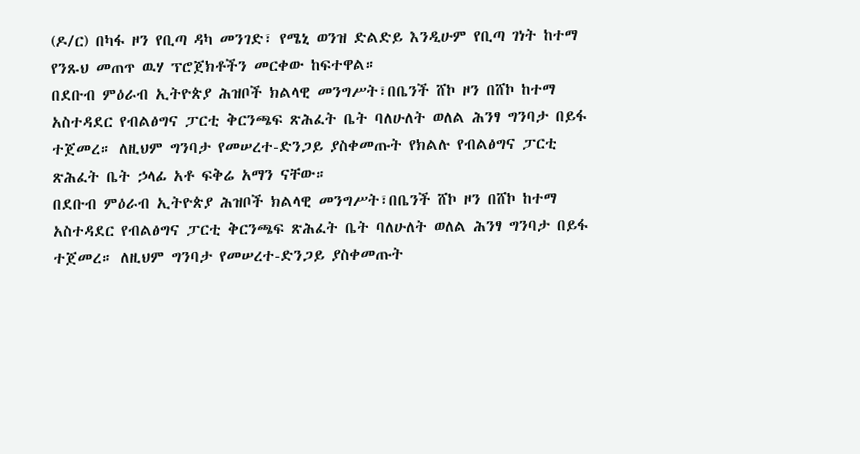(ዶ/ር) በካፋ ዞን የቢጣ ዳካ መንገድ፣ የሜኒ ወንዝ ድልድይ እንዲሁም የቢጣ ገነት ከተማ የንጹህ መጠጥ ዉሃ ፕሮጀክቶችን መርቀው ከፍተዋል።
በደቡብ ምዕራብ ኢትዮጵያ ሕዝቦች ክልላዊ መንግሥት፣በቤንች ሸኮ ዞን በሸኮ ከተማ አስተዳደር የብልፅግና ፓርቲ ቅርንጫፍ ጽሕፈት ቤት ባለሁለት ወለል ሕንፃ ግንባታ በይፋ ተጀመረ። ለዚህም ግንባታ የመሠረተ-ድንጋይ ያስቀመጡት የክልሉ የብልፅግና ፓርቲ ጽሕፈት ቤት ኃላፊ አቶ ፍቅሬ አማን ናቸው።
በደቡብ ምዕራብ ኢትዮጵያ ሕዝቦች ክልላዊ መንግሥት፣በቤንች ሸኮ ዞን በሸኮ ከተማ አስተዳደር የብልፅግና ፓርቲ ቅርንጫፍ ጽሕፈት ቤት ባለሁለት ወለል ሕንፃ ግንባታ በይፋ ተጀመረ። ለዚህም ግንባታ የመሠረተ-ድንጋይ ያስቀመጡት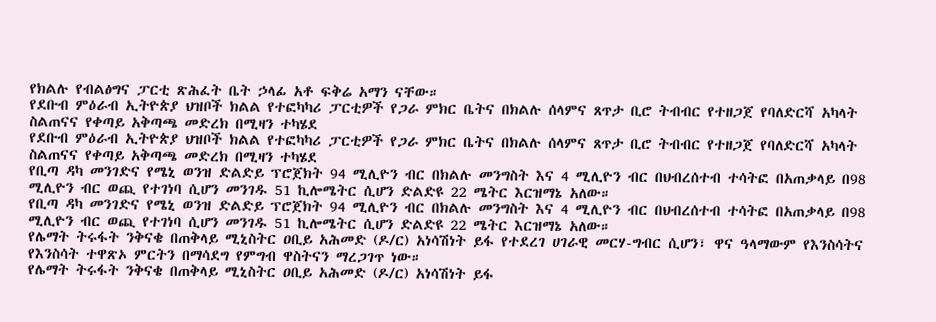የክልሉ የብልፅግና ፓርቲ ጽሕፈት ቤት ኃላፊ አቶ ፍቅሬ አማን ናቸው።
የደቡብ ምዕራብ ኢትዮጵያ ህዝቦች ክልል የተፎካካሪ ፓርቲዎች የጋራ ምክር ቤትና በክልሉ ሰላምና ጸጥታ ቢሮ ትብብር የተዘጋጀ የባለድርሻ አካላት ስልጠናና የቀጣይ አቅጣጫ መድረክ በሚዛን ተካሄደ
የደቡብ ምዕራብ ኢትዮጵያ ህዝቦች ክልል የተፎካካሪ ፓርቲዎች የጋራ ምክር ቤትና በክልሉ ሰላምና ጸጥታ ቢሮ ትብብር የተዘጋጀ የባለድርሻ አካላት ስልጠናና የቀጣይ አቅጣጫ መድረክ በሚዛን ተካሄደ
የቢጣ ዳካ መንገድና የሜኒ ወንዝ ድልድይ ፕሮጀክት 94 ሚሊዮን ብር በክልሉ መንግስት እና 4 ሚሊዮን ብር በህብረሰተብ ተሳትፎ በአጠቃላይ በ98 ሚሊዮን ብር ወጪ የተገነባ ሲሆን መንገዱ 51 ኪሎሜትር ሲሆን ድልድዩ 22 ሜትር እርዝማኔ አለው።
የቢጣ ዳካ መንገድና የሜኒ ወንዝ ድልድይ ፕሮጀክት 94 ሚሊዮን ብር በክልሉ መንግስት እና 4 ሚሊዮን ብር በህብረሰተብ ተሳትፎ በአጠቃላይ በ98 ሚሊዮን ብር ወጪ የተገነባ ሲሆን መንገዱ 51 ኪሎሜትር ሲሆን ድልድዩ 22 ሜትር እርዝማኔ አለው።
የሌማት ትሩፋት ንቅናቄ በጠቅላይ ሚኒስትር ዐቢይ አሕመድ (ዶ/ር) አነሳሽነት ይፋ የተደረገ ሀገራዊ መርሃ-ግብር ሲሆን፣ ዋና ዓላማውም የእንስሳትና የእንስሳት ተዋጽኦ ምርትን በማሳደግ የምግብ ዋስትናን ማረጋገጥ ነው።
የሌማት ትሩፋት ንቅናቄ በጠቅላይ ሚኒስትር ዐቢይ አሕመድ (ዶ/ር) አነሳሽነት ይፋ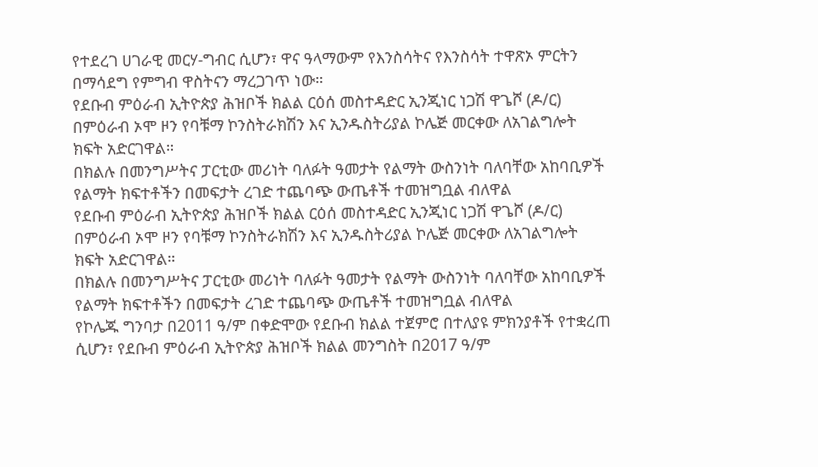የተደረገ ሀገራዊ መርሃ-ግብር ሲሆን፣ ዋና ዓላማውም የእንስሳትና የእንስሳት ተዋጽኦ ምርትን በማሳደግ የምግብ ዋስትናን ማረጋገጥ ነው።
የደቡብ ምዕራብ ኢትዮጵያ ሕዝቦች ክልል ርዕሰ መስተዳድር ኢንጂነር ነጋሽ ዋጌሾ (ዶ/ር) በምዕራብ ኦሞ ዞን የባቹማ ኮንስትራክሽን እና ኢንዱስትሪያል ኮሌጅ መርቀው ለአገልግሎት ክፍት አድርገዋል።
በክልሉ በመንግሥትና ፓርቲው መሪነት ባለፉት ዓመታት የልማት ውስንነት ባለባቸው አከባቢዎች የልማት ክፍተቶችን በመፍታት ረገድ ተጨባጭ ውጤቶች ተመዝግቧል ብለዋል
የደቡብ ምዕራብ ኢትዮጵያ ሕዝቦች ክልል ርዕሰ መስተዳድር ኢንጂነር ነጋሽ ዋጌሾ (ዶ/ር) በምዕራብ ኦሞ ዞን የባቹማ ኮንስትራክሽን እና ኢንዱስትሪያል ኮሌጅ መርቀው ለአገልግሎት ክፍት አድርገዋል።
በክልሉ በመንግሥትና ፓርቲው መሪነት ባለፉት ዓመታት የልማት ውስንነት ባለባቸው አከባቢዎች የልማት ክፍተቶችን በመፍታት ረገድ ተጨባጭ ውጤቶች ተመዝግቧል ብለዋል
የኮሌጁ ግንባታ በ2011 ዓ/ም በቀድሞው የደቡብ ክልል ተጀምሮ በተለያዩ ምክንያቶች የተቋረጠ ሲሆን፣ የደቡብ ምዕራብ ኢትዮጵያ ሕዝቦች ክልል መንግስት በ2017 ዓ/ም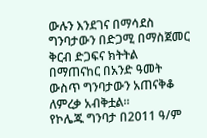ውሉን እንደገና በማሳደስ ግንባታውን በድጋሚ በማስጀመር ቅርብ ድጋፍና ክትትል በማጠናከር በአንድ ዓመት ውስጥ ግንባታውን አጠናቅቆ ለምረቃ አብቅቷል።
የኮሌጁ ግንባታ በ2011 ዓ/ም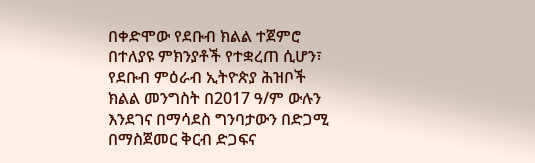በቀድሞው የደቡብ ክልል ተጀምሮ በተለያዩ ምክንያቶች የተቋረጠ ሲሆን፣ የደቡብ ምዕራብ ኢትዮጵያ ሕዝቦች ክልል መንግስት በ2017 ዓ/ም ውሉን እንደገና በማሳደስ ግንባታውን በድጋሚ በማስጀመር ቅርብ ድጋፍና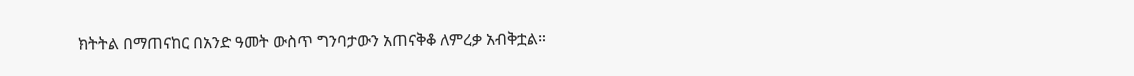ክትትል በማጠናከር በአንድ ዓመት ውስጥ ግንባታውን አጠናቅቆ ለምረቃ አብቅቷል።